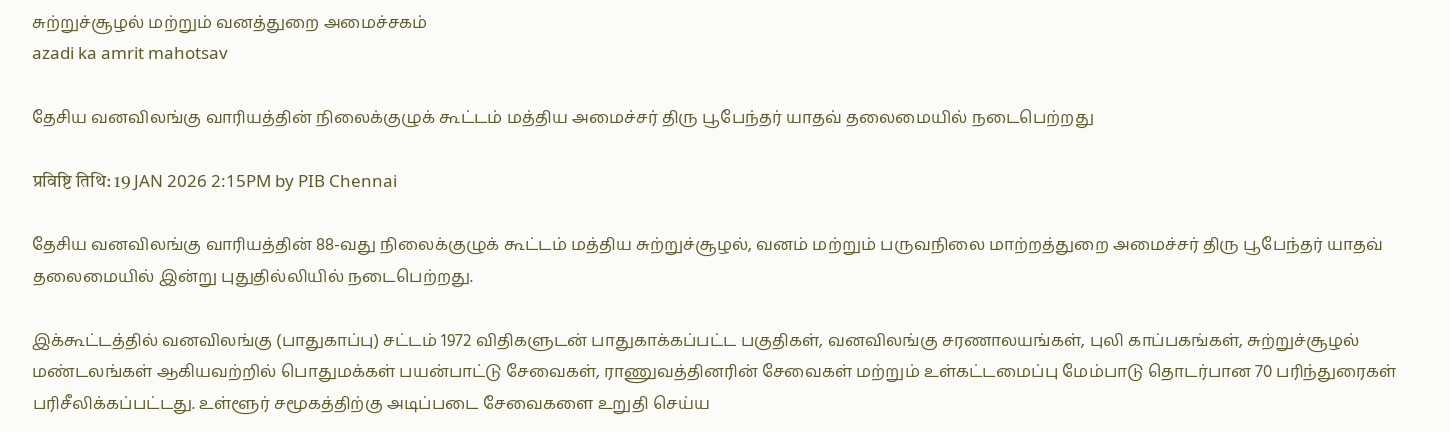சுற்றுச்சூழல் மற்றும் வனத்துறை அமைச்சகம்
azadi ka amrit mahotsav

தேசிய வனவிலங்கு வாரியத்தின் நிலைக்குழுக் கூட்டம் மத்திய அமைச்சர் திரு பூபேந்தர் யாதவ் தலைமையில் நடைபெற்றது

प्रविष्टि तिथि: 19 JAN 2026 2:15PM by PIB Chennai

தேசிய வனவிலங்கு வாரியத்தின் 88-வது நிலைக்குழுக் கூட்டம் மத்திய சுற்றுச்சூழல், வனம் மற்றும் பருவநிலை மாற்றத்துறை அமைச்சர் திரு பூபேந்தர் யாதவ் தலைமையில் இன்று புதுதில்லியில் நடைபெற்றது.

இக்கூட்டத்தில் வனவிலங்கு (பாதுகாப்பு) சட்டம் 1972 விதிகளுடன் பாதுகாக்கப்பட்ட பகுதிகள், வனவிலங்கு சரணாலயங்கள், புலி காப்பகங்கள், சுற்றுச்சூழல் மண்டலங்கள் ஆகியவற்றில் பொதுமக்கள் பயன்பாட்டு சேவைகள், ராணுவத்தினரின் சேவைகள் மற்றும் உள்கட்டமைப்பு மேம்பாடு தொடர்பான 70 பரிந்துரைகள் பரிசீலிக்கப்பட்டது. உள்ளூர் சமூகத்திற்கு அடிப்படை சேவைகளை உறுதி செய்ய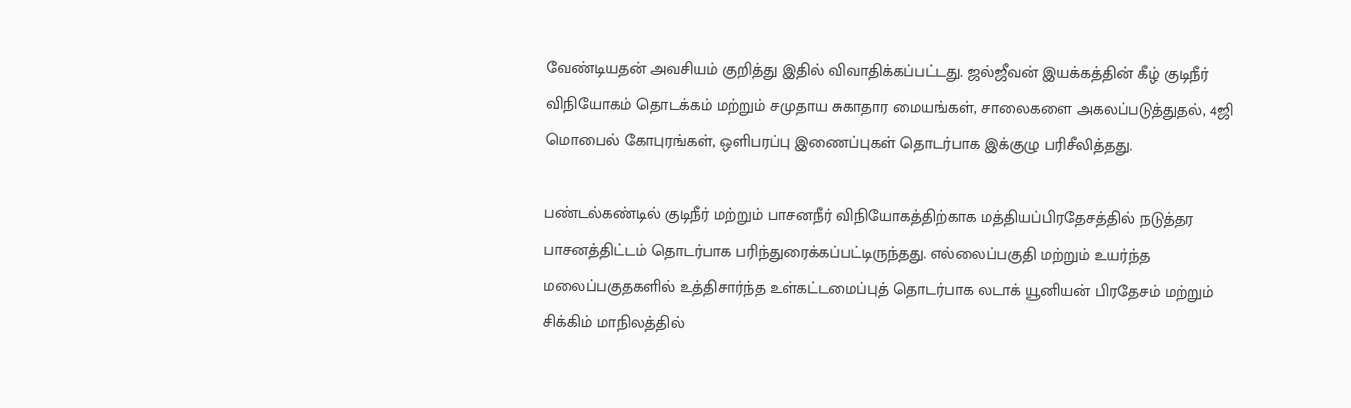வேண்டியதன் அவசியம் குறித்து இதில் விவாதிக்கப்பட்டது. ஜல்ஜீவன் இயக்கத்தின் கீழ் குடிநீர் விநியோகம் தொடக்கம் மற்றும் சமுதாய சுகாதார மையங்கள், சாலைகளை அகலப்படுத்துதல், 4ஜி மொபைல் கோபுரங்கள், ஒளிபரப்பு இணைப்புகள் தொடர்பாக இக்குழு பரிசீலித்தது.

பண்டல்கண்டில் குடிநீர் மற்றும் பாசனநீர் விநியோகத்திற்காக மத்தியப்பிரதேசத்தில் நடுத்தர பாசனத்திட்டம் தொடர்பாக பரிந்துரைக்கப்பட்டிருந்தது. எல்லைப்பகுதி மற்றும் உயர்ந்த மலைப்பகுதகளில் உத்திசார்ந்த உள்கட்டமைப்புத் தொடர்பாக லடாக் யூனியன் பிரதேசம் மற்றும் சிக்கிம் மாநிலத்தில்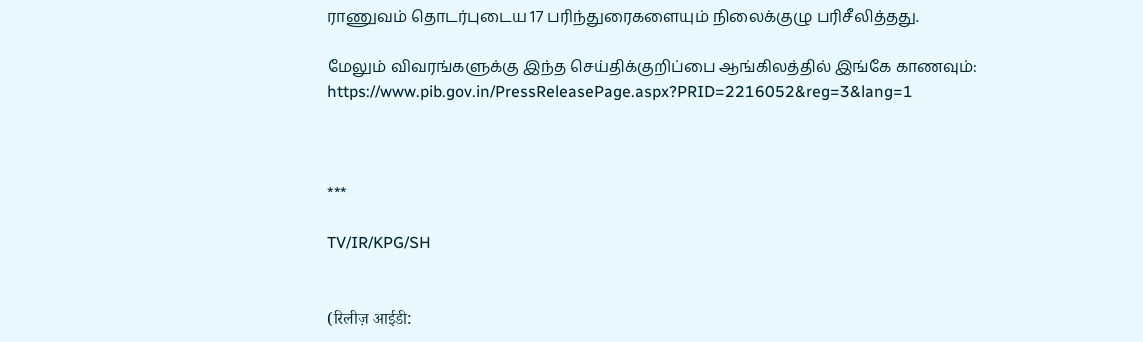ராணுவம் தொடர்புடைய 17 பரிந்துரைகளையும் நிலைக்குழு பரிசீலித்தது.

மேலும் விவரங்களுக்கு இந்த செய்திக்குறிப்பை ஆங்கிலத்தில் இங்கே காணவும்: https://www.pib.gov.in/PressReleasePage.aspx?PRID=2216052&reg=3&lang=1



***

TV/IR/KPG/SH


(रिलीज़ आईडी: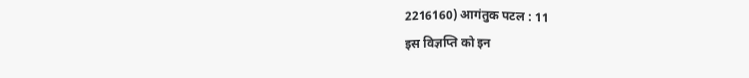2216160) आगंतुक पटल : 11
इस विज्ञप्ति को इन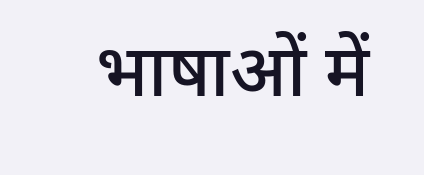भाषाओं में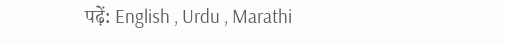पढ़ें: English , Urdu , Marathi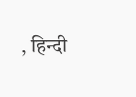, हिन्दी